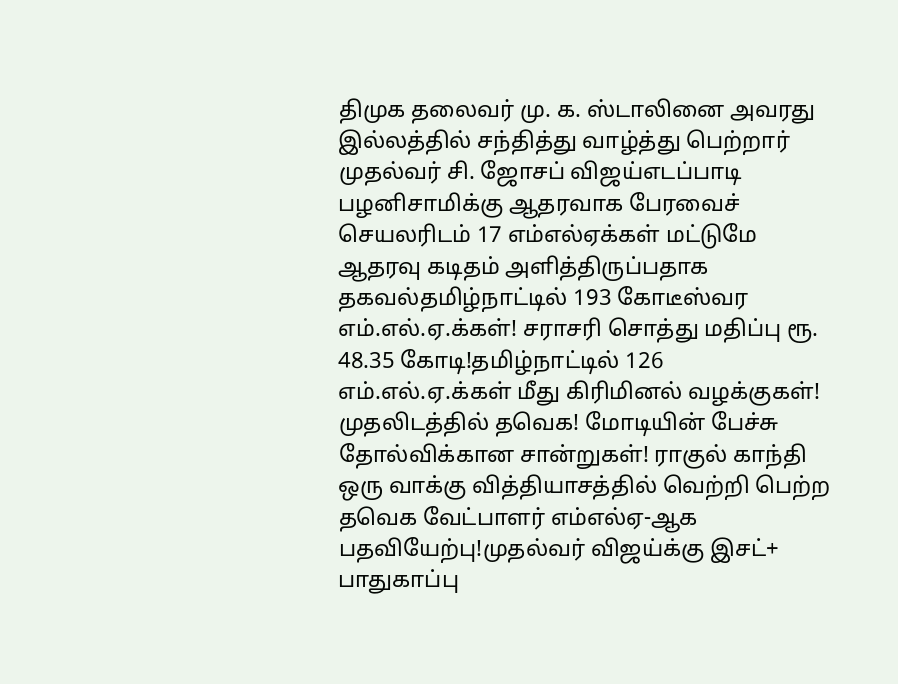திமுக தலைவர் மு. க. ஸ்டாலினை அவரது இல்லத்தில் சந்தித்து வாழ்த்து பெற்றார் முதல்வர் சி. ஜோசப் விஜய்எடப்பாடி பழனிசாமிக்கு ஆதரவாக பேரவைச் செயலரிடம் 17 எம்எல்ஏக்கள் மட்டுமே ஆதரவு கடிதம் அளித்திருப்பதாக தகவல்தமிழ்நாட்டில் 193 கோடீஸ்வர எம்.எல்.ஏ.க்கள்! சராசரி சொத்து மதிப்பு ரூ. 48.35 கோடி!தமிழ்நாட்டில் 126 எம்.எல்.ஏ.க்கள் மீது கிரிமினல் வழக்குகள்! முதலிடத்தில் தவெக! மோடியின் பேச்சு தோல்விக்கான சான்றுகள்! ராகுல் காந்தி ஒரு வாக்கு வித்தியாசத்தில் வெற்றி பெற்ற தவெக வேட்பாளர் எம்எல்ஏ-ஆக பதவியேற்பு!முதல்வர் விஜய்க்கு இசட்+ பாதுகாப்பு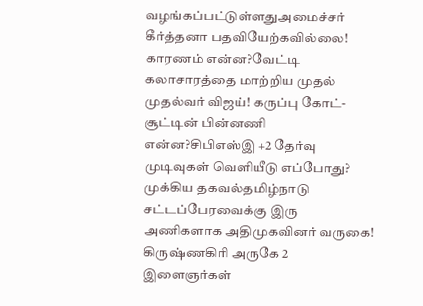வழங்கப்பட்டுள்ளதுஅமைச்சர் கீர்த்தனா பதவியேற்கவில்லை! காரணம் என்ன?வேட்டி கலாசாரத்தை மாற்றிய முதல் முதல்வர் விஜய்! கருப்பு கோட்-சூட்டின் பின்னணி என்ன?சிபிஎஸ்இ +2 தேர்வு முடிவுகள் வெளியீடு எப்போது? முக்கிய தகவல்தமிழ்நாடு சட்டப்பேரவைக்கு இரு அணிகளாக அதிமுகவினர் வருகை! கிருஷ்ணகிரி அருகே 2 இளைஞர்கள்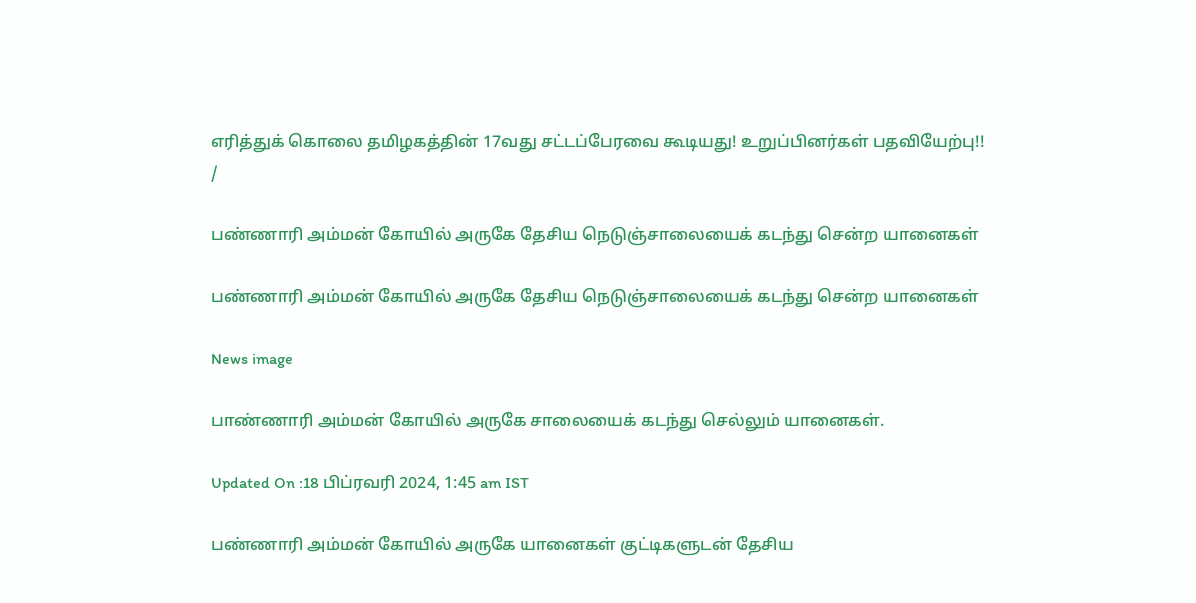எரித்துக் கொலை தமிழகத்தின் 17வது சட்டப்பேரவை கூடியது! உறுப்பினர்கள் பதவியேற்பு!!
/

பண்ணாரி அம்மன் கோயில் அருகே தேசிய நெடுஞ்சாலையைக் கடந்து சென்ற யானைகள்

பண்ணாரி அம்மன் கோயில் அருகே தேசிய நெடுஞ்சாலையைக் கடந்து சென்ற யானைகள்

News image

பாண்ணாரி அம்மன் கோயில் அருகே சாலையைக் கடந்து செல்லும் யானைகள்.

Updated On :18 பிப்ரவரி 2024, 1:45 am IST

பண்ணாரி அம்மன் கோயில் அருகே யானைகள் குட்டிகளுடன் தேசிய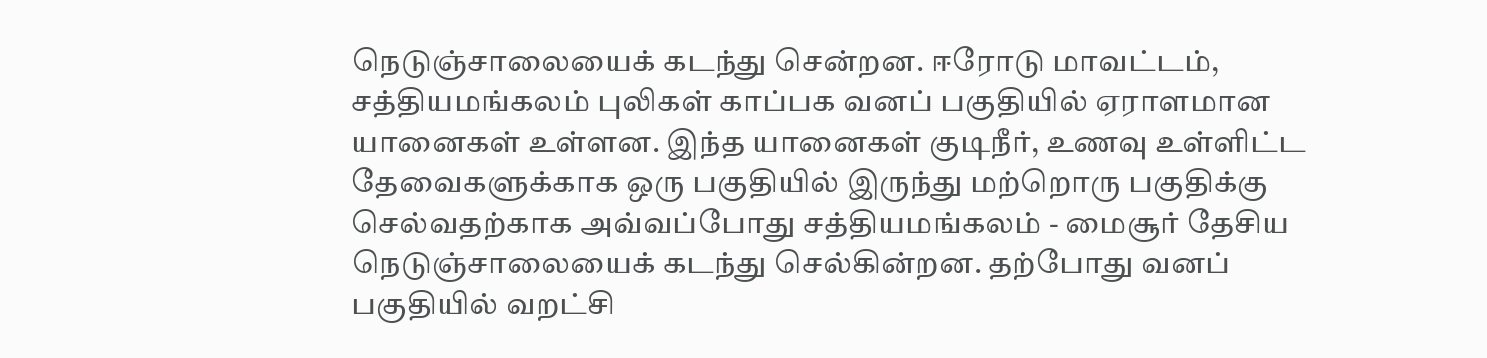நெடுஞ்சாலையைக் கடந்து சென்றன. ஈரோடு மாவட்டம், சத்தியமங்கலம் புலிகள் காப்பக வனப் பகுதியில் ஏராளமான யானைகள் உள்ளன. இந்த யானைகள் குடிநீர், உணவு உள்ளிட்ட தேவைகளுக்காக ஒரு பகுதியில் இருந்து மற்றொரு பகுதிக்கு செல்வதற்காக அவ்வப்போது சத்தியமங்கலம் - மைசூர் தேசிய நெடுஞ்சாலையைக் கடந்து செல்கின்றன. தற்போது வனப் பகுதியில் வறட்சி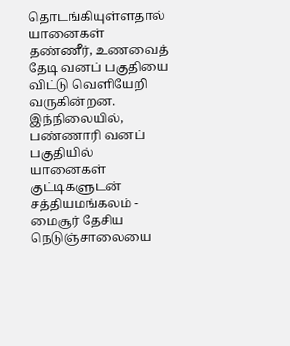தொடங்கியுள்ளதால் யானைகள் தண்ணீர், உணவைத் தேடி வனப் பகுதியை விட்டு வெளியேறி வருகின்றன. இந்நிலையில், பண்ணாரி வனப் பகுதியில் யானைகள் குட்டிகளுடன் சத்தியமங்கலம் - மைசூர் தேசிய நெடுஞ்சாலையை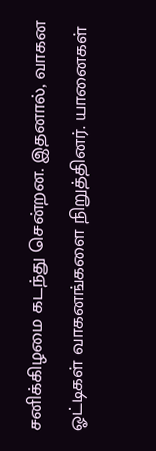சனிக்கிழமை கடந்து சென்றன. இதனால், வாகன ஓட்டிகள் வாகனங்களை நிறுத்தினர். யானைகள்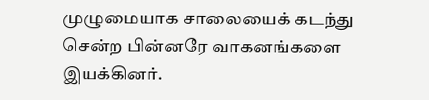முழுமையாக சாலையைக் கடந்து சென்ற பின்னரே வாகனங்களை இயக்கினர்.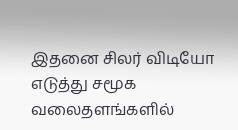இதனை சிலர் விடியோ எடுத்து சமூக வலைதளங்களில்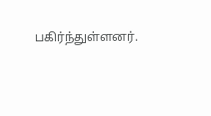பகிர்ந்துள்ளனர்.